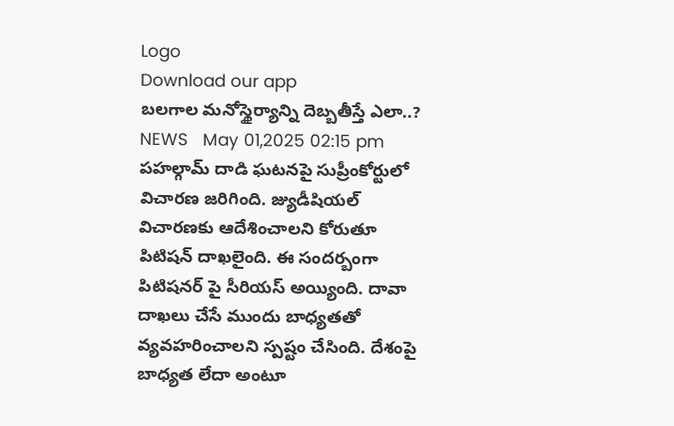Logo
Download our app
బ‌ల‌గాల మ‌నోస్థైర్యాన్ని దెబ్బ‌తీస్తే ఎలా..?
NEWS   May 01,2025 02:15 pm
పహల్గామ్‌ దాడి ఘటనపై సుప్రీంకోర్టులో విచారణ జ‌రిగింది. జ్యుడీషియల్‌ విచారణకు ఆదేశించాలని కోరుతూ పిటిషన్ దాఖ‌లైంది. ఈ సంద‌ర్బంగా పిటిష‌న‌ర్ పై సీరియ‌స్ అయ్యింది. దావా దాఖ‌లు చేసే ముందు బాధ్య‌త‌తో వ్య‌వ‌హ‌రించాల‌ని స్ప‌ష్టం చేసింది. దేశంపై బాధ్య‌త లేదా అంటూ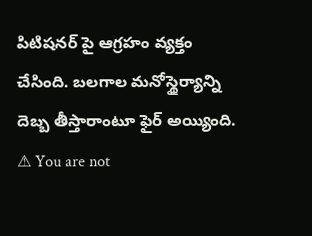పిటిష‌న‌ర్ పై ఆగ్ర‌హం వ్య‌క్తం చేసింది. బ‌లగాల మ‌నోస్థైర్యాన్ని దెబ్బ తీస్తారాంటూ ఫైర్ అయ్యింది.
⚠ You are not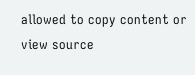allowed to copy content or view source